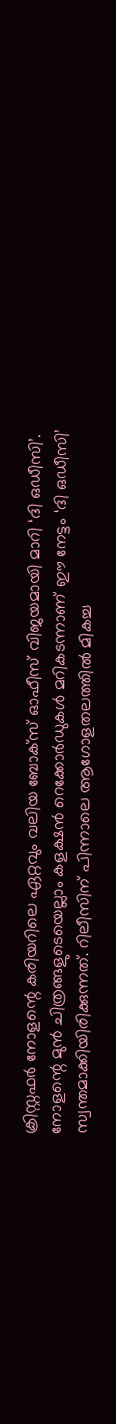ക്രിസ്റ്റഫർ നോളന്റെ കരിയറിലെ ഏറ്റവും വലിയ ബോക്സ് ഓഫീസ് വിജയമായി മാറി ‘ദി ഒഡീസി’. നോളന്റെ മുൻ ചിത്രങ്ങളുടെയെല്ലാം കളക്ഷൻ റെക്കോർഡുകൾ മറികടന്നാണ് ഈ നേട്ടം ‘ദി ഒഡീസി’ സ്വന്തമാക്കിയിരിക്കുന്നത്. റിലീസിന് പിന്നാലെ ആഗോളതലത്തിൽ മികച്ച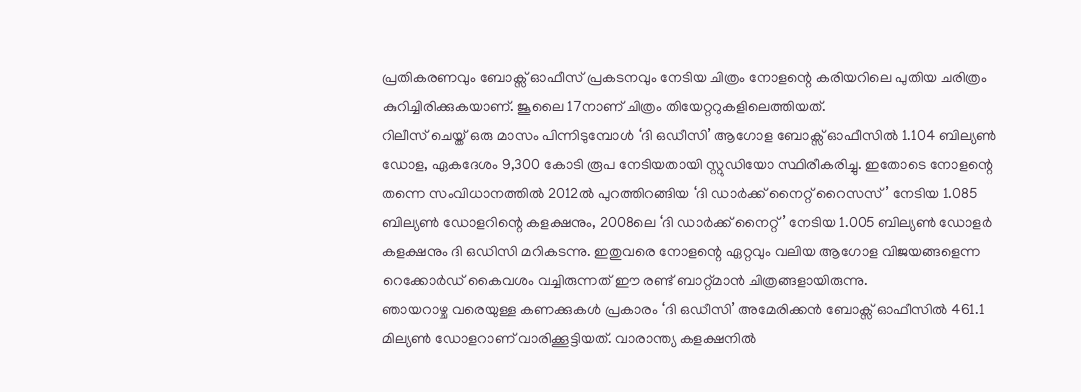പ്രതികരണവും ബോക്സ് ഓഫീസ് പ്രകടനവും നേടിയ ചിത്രം നോളന്റെ കരിയറിലെ പുതിയ ചരിത്രം കുറിച്ചിരിക്കുകയാണ്. ജൂലൈ 17നാണ് ചിത്രം തിയേറ്ററുകളിലെത്തിയത്.
റിലീസ് ചെയ്ത് ഒരു മാസം പിന്നിടുമ്പോൾ ‘ദി ഒഡീസി’ ആഗോള ബോക്സ് ഓഫീസിൽ 1.104 ബില്യൺ ഡോള, ഏകദേശം 9,300 കോടി രൂപ നേടിയതായി സ്റ്റുഡിയോ സ്ഥിരീകരിച്ചു. ഇതോടെ നോളന്റെ തന്നെ സംവിധാനത്തിൽ 2012ൽ പുറത്തിറങ്ങിയ ‘ദി ഡാർക്ക് നൈറ്റ് റൈസസ്’ നേടിയ 1.085 ബില്യൺ ഡോളറിന്റെ കളക്ഷനും, 2008ലെ ‘ദി ഡാർക്ക് നൈറ്റ്’ നേടിയ 1.005 ബില്യൺ ഡോളർ കളക്ഷനും ദി ഒഡിസി മറികടന്നു. ഇതുവരെ നോളന്റെ ഏറ്റവും വലിയ ആഗോള വിജയങ്ങളെന്ന റെക്കോർഡ് കൈവശം വച്ചിരുന്നത് ഈ രണ്ട് ബാറ്റ്മാൻ ചിത്രങ്ങളായിരുന്നു.
ഞായറാഴ്ച വരെയുള്ള കണക്കുകൾ പ്രകാരം ‘ദി ഒഡീസി’ അമേരിക്കൻ ബോക്സ് ഓഫീസിൽ 461.1 മില്യൺ ഡോളറാണ് വാരിക്കൂട്ടിയത്. വാരാന്ത്യ കളക്ഷനിൽ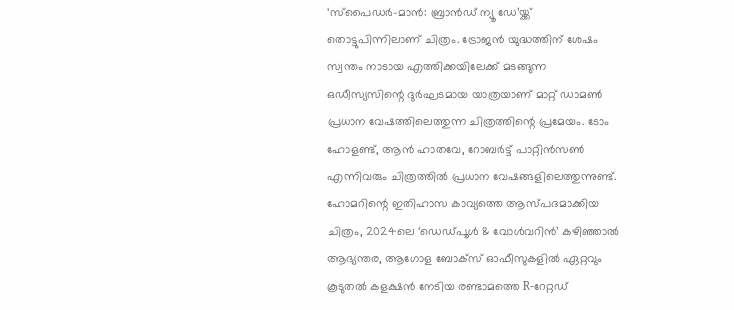‘സ്പൈഡർ-മാൻ: ബ്രാൻഡ് ന്യൂ ഡേ’യ്ക്ക് തൊട്ടുപിന്നിലാണ് ചിത്രം. ട്രോജൻ യുദ്ധത്തിന് ശേഷം സ്വന്തം നാടായ എത്തിക്കയിലേക്ക് മടങ്ങുന്ന ഒഡീസ്യസിന്റെ ദുർഘടമായ യാത്രയാണ് മാറ്റ് ഡാമൺ പ്രധാന വേഷത്തിലെത്തുന്ന ചിത്രത്തിന്റെ പ്രമേയം. ടോം ഹോളണ്ട്, ആൻ ഹാതവേ, റോബർട്ട് പാറ്റിൻസൺ എന്നിവരും ചിത്രത്തിൽ പ്രധാന വേഷങ്ങളിലെത്തുന്നുണ്ട്.
ഹോമറിന്റെ ഇതിഹാസ കാവ്യത്തെ ആസ്പദമാക്കിയ ചിത്രം, 2024ലെ ‘ഡെഡ്പൂൾ & വോൾവറിൻ’ കഴിഞ്ഞാൽ ആഭ്യന്തര, ആഗോള ബോക്സ് ഓഫീസുകളിൽ ഏറ്റവും കൂടുതൽ കളക്ഷൻ നേടിയ രണ്ടാമത്തെ R-റേറ്റഡ്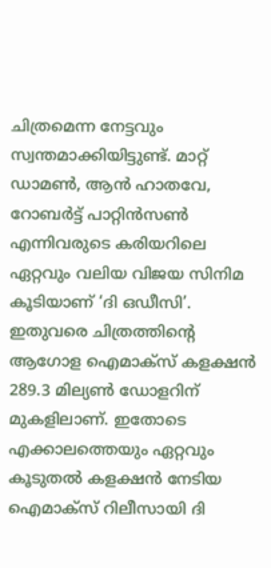ചിത്രമെന്ന നേട്ടവും സ്വന്തമാക്കിയിട്ടുണ്ട്. മാറ്റ് ഡാമൺ, ആൻ ഹാതവേ, റോബർട്ട് പാറ്റിൻസൺ എന്നിവരുടെ കരിയറിലെ ഏറ്റവും വലിയ വിജയ സിനിമ കൂടിയാണ് ‘ദി ഒഡീസി’.
ഇതുവരെ ചിത്രത്തിന്റെ ആഗോള ഐമാക്സ് കളക്ഷൻ 289.3 മില്യൺ ഡോളറിന് മുകളിലാണ്. ഇതോടെ എക്കാലത്തെയും ഏറ്റവും കൂടുതൽ കളക്ഷൻ നേടിയ ഐമാക്സ് റിലീസായി ദി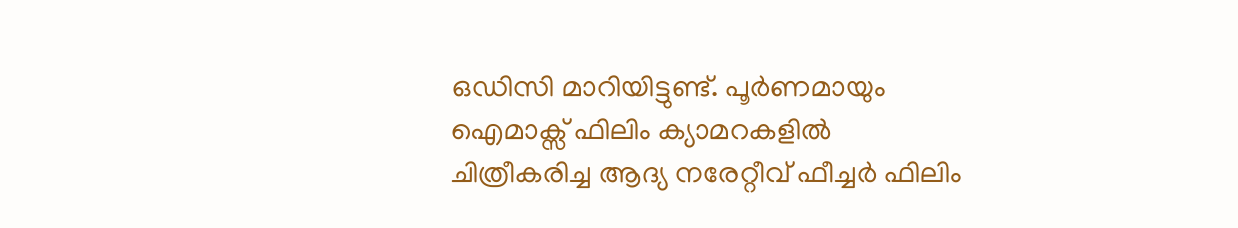ഒഡിസി മാറിയിട്ടുണ്ട്. പൂർണമായും ഐമാക്സ് ഫിലിം ക്യാമറകളിൽ ചിത്രീകരിച്ച ആദ്യ നരേറ്റീവ് ഫീച്ചർ ഫിലിം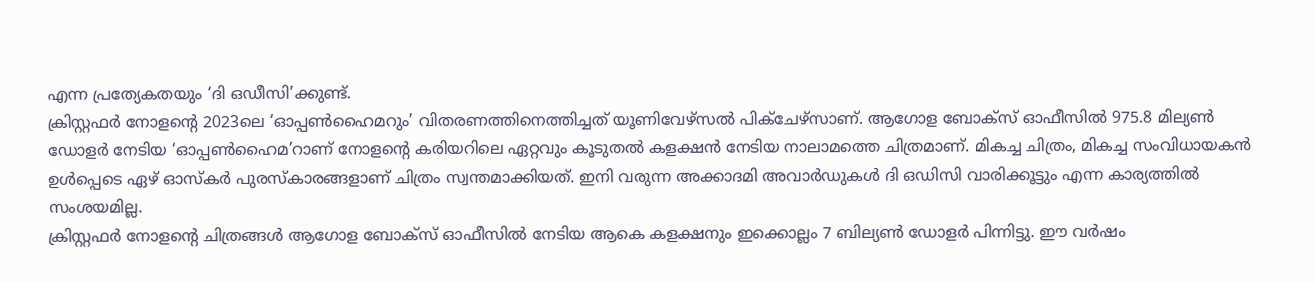എന്ന പ്രത്യേകതയും ‘ദി ഒഡീസി’ക്കുണ്ട്.
ക്രിസ്റ്റഫർ നോളന്റെ 2023ലെ ‘ഓപ്പൺഹൈമറും’ വിതരണത്തിനെത്തിച്ചത് യൂണിവേഴ്സൽ പിക്ചേഴ്സാണ്. ആഗോള ബോക്സ് ഓഫീസിൽ 975.8 മില്യൺ ഡോളർ നേടിയ ‘ഓപ്പൺഹൈമ’റാണ് നോളന്റെ കരിയറിലെ ഏറ്റവും കൂടുതൽ കളക്ഷൻ നേടിയ നാലാമത്തെ ചിത്രമാണ്. മികച്ച ചിത്രം, മികച്ച സംവിധായകൻ ഉൾപ്പെടെ ഏഴ് ഓസ്കർ പുരസ്കാരങ്ങളാണ് ചിത്രം സ്വന്തമാക്കിയത്. ഇനി വരുന്ന അക്കാദമി അവാർഡുകൾ ദി ഒഡിസി വാരിക്കൂട്ടും എന്ന കാര്യത്തിൽ സംശയമില്ല.
ക്രിസ്റ്റഫർ നോളന്റെ ചിത്രങ്ങൾ ആഗോള ബോക്സ് ഓഫീസിൽ നേടിയ ആകെ കളക്ഷനും ഇക്കൊല്ലം 7 ബില്യൺ ഡോളർ പിന്നിട്ടു. ഈ വർഷം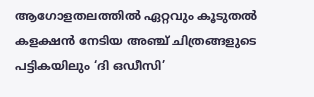ആഗോളതലത്തിൽ ഏറ്റവും കൂടുതൽ കളക്ഷൻ നേടിയ അഞ്ച് ചിത്രങ്ങളുടെ പട്ടികയിലും ‘ദി ഒഡീസി’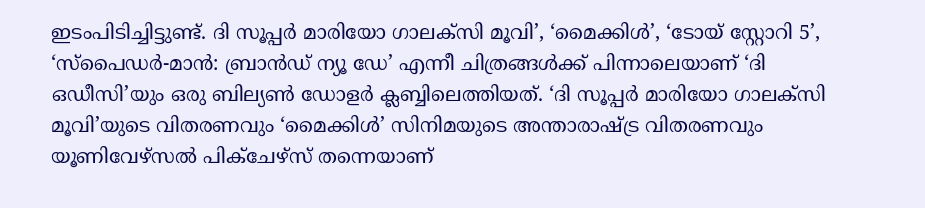ഇടംപിടിച്ചിട്ടുണ്ട്. ദി സൂപ്പർ മാരിയോ ഗാലക്സി മൂവി’, ‘മൈക്കിൾ’, ‘ടോയ് സ്റ്റോറി 5’, ‘സ്പൈഡർ-മാൻ: ബ്രാൻഡ് ന്യൂ ഡേ’ എന്നീ ചിത്രങ്ങൾക്ക് പിന്നാലെയാണ് ‘ദി ഒഡീസി’യും ഒരു ബില്യൺ ഡോളർ ക്ലബ്ബിലെത്തിയത്. ‘ദി സൂപ്പർ മാരിയോ ഗാലക്സി മൂവി’യുടെ വിതരണവും ‘മൈക്കിൾ’ സിനിമയുടെ അന്താരാഷ്ട്ര വിതരണവും യൂണിവേഴ്സൽ പിക്ചേഴ്സ് തന്നെയാണ്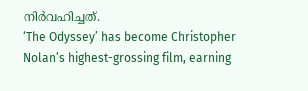നിർവഹിച്ചത്.
‘The Odyssey’ has become Christopher Nolan’s highest-grossing film, earning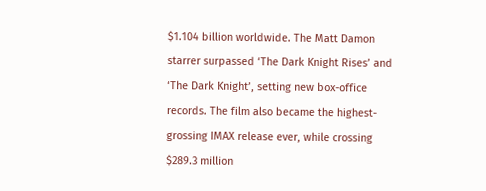$1.104 billion worldwide. The Matt Damon starrer surpassed ‘The Dark Knight Rises’ and ‘The Dark Knight’, setting new box-office records. The film also became the highest-grossing IMAX release ever, while crossing $289.3 million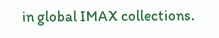in global IMAX collections.